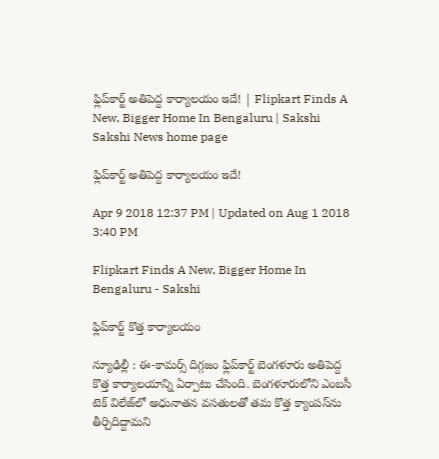ఫ్లిప్‌కార్ట్‌ అతిపెద్ద కార్యాలయం ఇదే! | Flipkart Finds A New, Bigger Home In Bengaluru | Sakshi
Sakshi News home page

ఫ్లిప్‌కార్ట్‌ అతిపెద్ద కార్యాలయం ఇదే!

Apr 9 2018 12:37 PM | Updated on Aug 1 2018 3:40 PM

Flipkart Finds A New, Bigger Home In Bengaluru - Sakshi

ఫ్లిప్‌కార్ట్‌ కొత్త కార్యాలయం

న్యూఢిల్లీ : ఈ-కామర్స్‌ దిగ్గజం ఫ్లిప్‌కార్ట్‌ బెంగళూరు అతిపెద్ద కొత్త కార్యాలయాన్ని ఏర్పాటు చేసింది. బెంగళూరులోని ఎంబసీ టెక్‌ విలేజ్‌లో అధునాతన వసతులతో తమ కొత్త క్యాంపస్‌ను తీర్చిదిద్దామని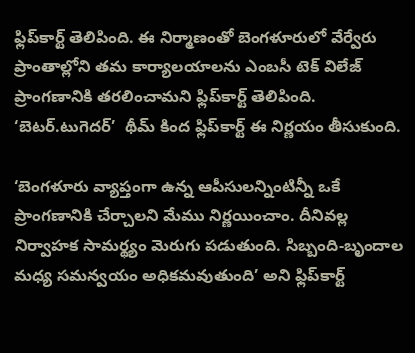ఫ్లిప్‌కార్ట్‌ తెలిపింది. ఈ నిర్మాణంతో బెంగళూరులో వేర్వేరు ప్రాంతాల్లోని తమ కార్యాలయాలను ఎంబసీ టెక్‌ విలేజ్‌ ప్రాంగణానికి తరలించామని ఫ్లిప్‌కార్ట్‌ తెలిపింది. ‘బెటర్‌.టుగెదర్‌’  థీమ్‌ కింద ఫ్లిప్‌కార్ట్‌ ఈ నిర్ణయం తీసుకుంది.

‘బెంగళూరు వ్యాప్తంగా ఉన్న ఆపీసులన్నింటిన్నీ ఒకే ప్రాంగణానికి చేర్చాలని మేము నిర్ణయించాం. దీనివల్ల నిర్వాహక సామర్థ్యం మెరుగు పడుతుంది. సిబ్బంది-బృందాల మధ్య సమన్వయం అధికమవుతుంది’ అని ఫ్లిప్‌కార్ట్‌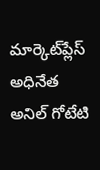మార్కెట్‌ప్లేస్‌ అధినేత అనిల్‌ గోటేటి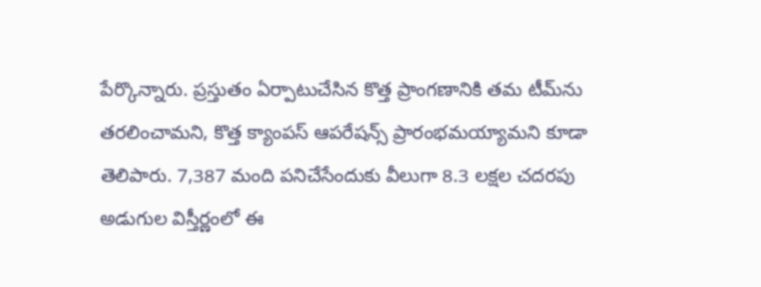పేర్కొన్నారు. ప్రస్తుతం ఏర్పాటుచేసిన కొత్త ప్రాంగణానికి తమ టీమ్‌ను తరలించామని, కొత్త క్యాంపస్‌ ఆపరేషన్స్‌ ప్రారంభమయ్యామని కూడా తెలిపారు. 7,387 మంది పనిచేసేందుకు వీలుగా 8.3 లక్షల చదరపు అడుగుల విస్తీర్ణంలో ఈ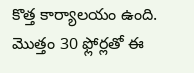కొత్త కార్యాలయం ఉంది. మొత్తం 30 ఫ్లోర్లతో ఈ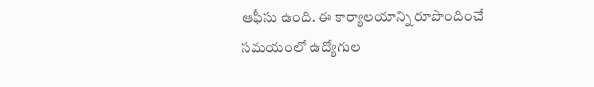ఆఫీసు ఉంది. ఈ కార్యాలయాన్ని రూపొందించే సమయంలో ఉద్యోగుల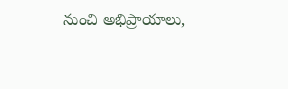నుంచి అభిప్రాయాలు,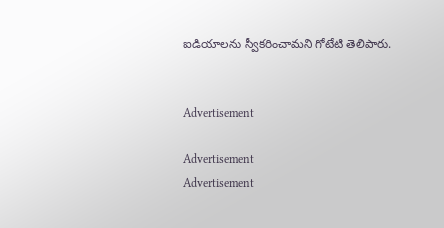ఐడియాలను స్వీకరించామని గోటేటి తెలిపారు.


Advertisement

Advertisement
Advertisement